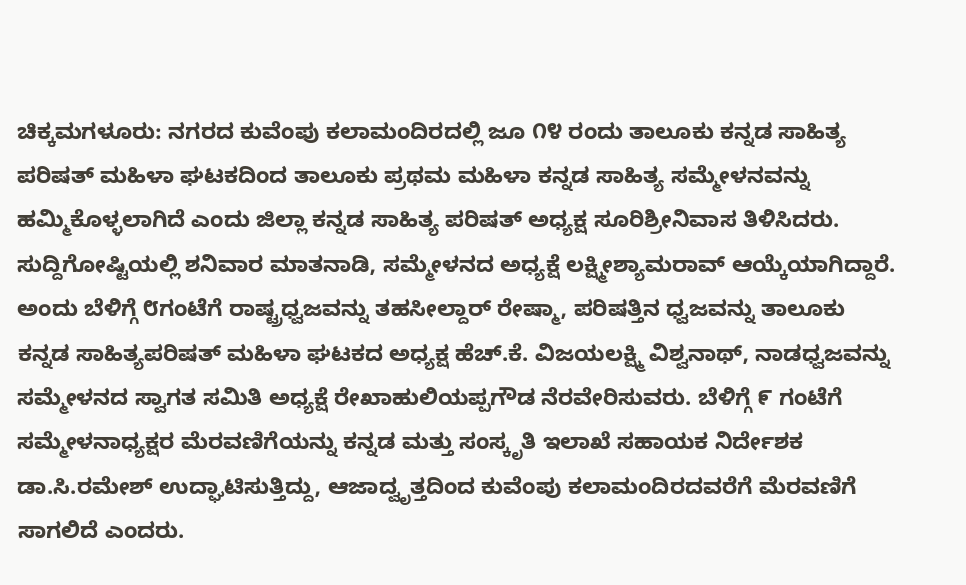ಚಿಕ್ಕಮಗಳೂರು: ನಗರದ ಕುವೆಂಪು ಕಲಾಮಂದಿರದಲ್ಲಿ ಜೂ ೧೪ ರಂದು ತಾಲೂಕು ಕನ್ನಡ ಸಾಹಿತ್ಯ ಪರಿಷತ್ ಮಹಿಳಾ ಘಟಕದಿಂದ ತಾಲೂಕು ಪ್ರಥಮ ಮಹಿಳಾ ಕನ್ನಡ ಸಾಹಿತ್ಯ ಸಮ್ಮೇಳನವನ್ನು ಹಮ್ಮಿಕೊಳ್ಳಲಾಗಿದೆ ಎಂದು ಜಿಲ್ಲಾ ಕನ್ನಡ ಸಾಹಿತ್ಯ ಪರಿಷತ್ ಅಧ್ಯಕ್ಷ ಸೂರಿಶ್ರೀನಿವಾಸ ತಿಳಿಸಿದರು.
ಸುದ್ದಿಗೋಷ್ಟಿಯಲ್ಲಿ ಶನಿವಾರ ಮಾತನಾಡಿ, ಸಮ್ಮೇಳನದ ಅಧ್ಯಕ್ಷೆ ಲಕ್ಷ್ಮೀಶ್ಯಾಮರಾವ್ ಆಯ್ಕೆಯಾಗಿದ್ದಾರೆ. ಅಂದು ಬೆಳಿಗ್ಗೆ ೮ಗಂಟೆಗೆ ರಾಷ್ಟ್ರಧ್ವಜವನ್ನು ತಹಸೀಲ್ದಾರ್ ರೇಷ್ಮಾ, ಪರಿಷತ್ತಿನ ಧ್ವಜವನ್ನು ತಾಲೂಕು ಕನ್ನಡ ಸಾಹಿತ್ಯಪರಿಷತ್ ಮಹಿಳಾ ಘಟಕದ ಅಧ್ಯಕ್ಷ ಹೆಚ್.ಕೆ. ವಿಜಯಲಕ್ಷ್ಮಿ ವಿಶ್ವನಾಥ್, ನಾಡಧ್ವಜವನ್ನು ಸಮ್ಮೇಳನದ ಸ್ವಾಗತ ಸಮಿತಿ ಅಧ್ಯಕ್ಷೆ ರೇಖಾಹುಲಿಯಪ್ಪಗೌಡ ನೆರವೇರಿಸುವರು. ಬೆಳಿಗ್ಗೆ ೯ ಗಂಟೆಗೆ ಸಮ್ಮೇಳನಾಧ್ಯಕ್ಷರ ಮೆರವಣಿಗೆಯನ್ನು ಕನ್ನಡ ಮತ್ತು ಸಂಸ್ಕೃತಿ ಇಲಾಖೆ ಸಹಾಯಕ ನಿರ್ದೇಶಕ ಡಾ.ಸಿ.ರಮೇಶ್ ಉದ್ಘಾಟಿಸುತ್ತಿದ್ದು, ಆಜಾದ್ವೃತ್ತದಿಂದ ಕುವೆಂಪು ಕಲಾಮಂದಿರದವರೆಗೆ ಮೆರವಣಿಗೆ ಸಾಗಲಿದೆ ಎಂದರು.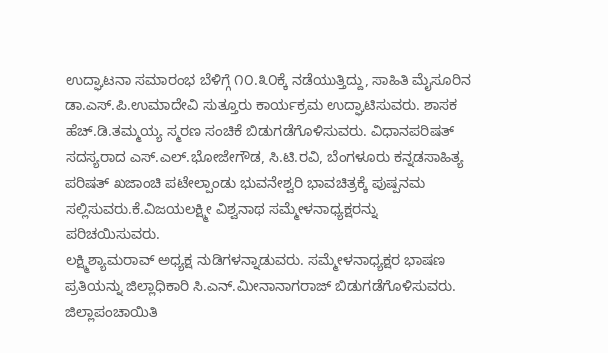ಉದ್ಘಾಟನಾ ಸಮಾರಂಭ ಬೆಳಿಗ್ಗೆ ೧೦.೩೦ಕ್ಕೆ ನಡೆಯುತ್ತಿದ್ದು, ಸಾಹಿತಿ ಮೈಸೂರಿನ ಡಾ.ಎಸ್.ಪಿ.ಉಮಾದೇವಿ ಸುತ್ತೂರು ಕಾರ್ಯಕ್ರಮ ಉದ್ಘಾಟಿಸುವರು. ಶಾಸಕ ಹೆಚ್.ಡಿ.ತಮ್ಮಯ್ಯ ಸ್ಮರಣ ಸಂಚಿಕೆ ಬಿಡುಗಡೆಗೊಳಿಸುವರು. ವಿಧಾನಪರಿಷತ್ ಸದಸ್ಯರಾದ ಎಸ್.ಎಲ್.ಭೋಜೇಗೌಡ, ಸಿ.ಟಿ.ರವಿ, ಬೆಂಗಳೂರು ಕನ್ನಡಸಾಹಿತ್ಯ ಪರಿಷತ್ ಖಜಾಂಚಿ ಪಟೇಲ್ಪಾಂಡು ಭುವನೇಶ್ವರಿ ಭಾವಚಿತ್ರಕ್ಕೆ ಪುಷ್ಪನಮ ಸಲ್ಲಿಸುವರು.ಕೆ.ವಿಜಯಲಕ್ಷ್ಮೀ ವಿಶ್ವನಾಥ ಸಮ್ಮೇಳನಾಧ್ಯಕ್ಷರನ್ನು ಪರಿಚಯಿಸುವರು.
ಲಕ್ಷ್ಮಿಶ್ಯಾಮರಾವ್ ಅಧ್ಯಕ್ಷ ನುಡಿಗಳನ್ನಾಡುವರು. ಸಮ್ಮೇಳನಾಧ್ಯಕ್ಷರ ಭಾಷಣ ಪ್ರತಿಯನ್ನು ಜಿಲ್ಲಾಧಿಕಾರಿ ಸಿ.ಎನ್.ಮೀನಾನಾಗರಾಜ್ ಬಿಡುಗಡೆಗೊಳಿಸುವರು. ಜಿಲ್ಲಾಪಂಚಾಯಿತಿ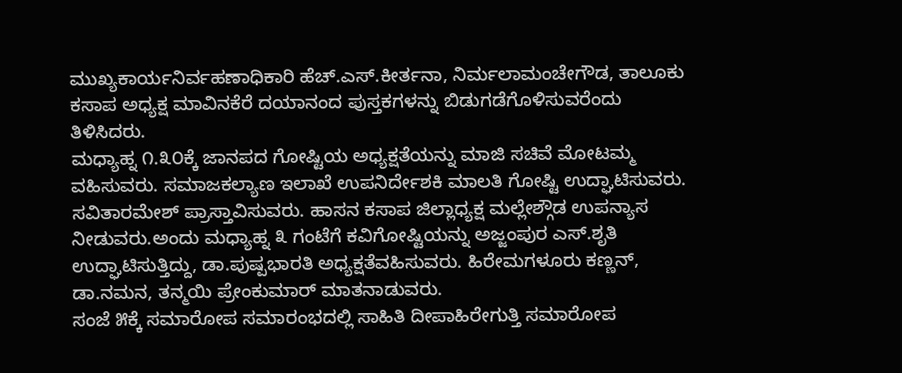ಮುಖ್ಯಕಾರ್ಯನಿರ್ವಹಣಾಧಿಕಾರಿ ಹೆಚ್.ಎಸ್.ಕೀರ್ತನಾ, ನಿರ್ಮಲಾಮಂಚೇಗೌಡ, ತಾಲೂಕು ಕಸಾಪ ಅಧ್ಯಕ್ಷ ಮಾವಿನಕೆರೆ ದಯಾನಂದ ಪುಸ್ತಕಗಳನ್ನು ಬಿಡುಗಡೆಗೊಳಿಸುವರೆಂದು ತಿಳಿಸಿದರು.
ಮಧ್ಯಾಹ್ನ ೧.೩೦ಕ್ಕೆ ಜಾನಪದ ಗೋಷ್ಟಿಯ ಅಧ್ಯಕ್ಷತೆಯನ್ನು ಮಾಜಿ ಸಚಿವೆ ಮೋಟಮ್ಮ ವಹಿಸುವರು. ಸಮಾಜಕಲ್ಯಾಣ ಇಲಾಖೆ ಉಪನಿರ್ದೇಶಕಿ ಮಾಲತಿ ಗೋಷ್ಟಿ ಉದ್ಘಾಟಿಸುವರು. ಸವಿತಾರಮೇಶ್ ಪ್ರಾಸ್ತಾವಿಸುವರು. ಹಾಸನ ಕಸಾಪ ಜಿಲ್ಲಾಧ್ಯಕ್ಷ ಮಲ್ಲೇಶ್ಗೌಡ ಉಪನ್ಯಾಸ ನೀಡುವರು.ಅಂದು ಮಧ್ಯಾಹ್ನ ೩ ಗಂಟೆಗೆ ಕವಿಗೋಷ್ಟಿಯನ್ನು ಅಜ್ಜಂಪುರ ಎಸ್.ಶೃತಿ ಉದ್ಘಾಟಿಸುತ್ತಿದ್ದು, ಡಾ.ಪುಷ್ಪಭಾರತಿ ಅಧ್ಯಕ್ಷತೆವಹಿಸುವರು. ಹಿರೇಮಗಳೂರು ಕಣ್ಣನ್, ಡಾ.ನಮನ, ತನ್ಮಯಿ ಪ್ರೇಂಕುಮಾರ್ ಮಾತನಾಡುವರು.
ಸಂಜೆ ೫ಕ್ಕೆ ಸಮಾರೋಪ ಸಮಾರಂಭದಲ್ಲಿ ಸಾಹಿತಿ ದೀಪಾಹಿರೇಗುತ್ತಿ ಸಮಾರೋಪ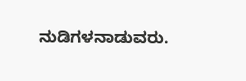ನುಡಿಗಳನಾಡುವರು.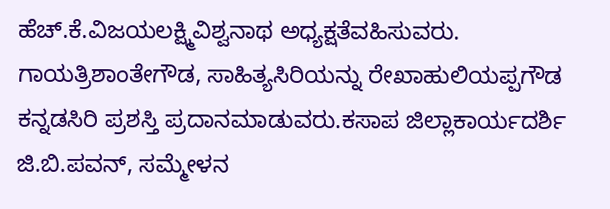ಹೆಚ್.ಕೆ.ವಿಜಯಲಕ್ಷ್ಮಿವಿಶ್ವನಾಥ ಅಧ್ಯಕ್ಷತೆವಹಿಸುವರು. ಗಾಯತ್ರಿಶಾಂತೇಗೌಡ, ಸಾಹಿತ್ಯಸಿರಿಯನ್ನು ರೇಖಾಹುಲಿಯಪ್ಪಗೌಡ ಕನ್ನಡಸಿರಿ ಪ್ರಶಸ್ತಿ ಪ್ರದಾನಮಾಡುವರು.ಕಸಾಪ ಜಿಲ್ಲಾಕಾರ್ಯದರ್ಶಿ ಜಿ.ಬಿ.ಪವನ್, ಸಮ್ಮೇಳನ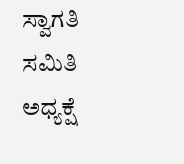ಸ್ವಾಗತಿ ಸಮಿತಿ ಅಧ್ಯಕ್ಷೆ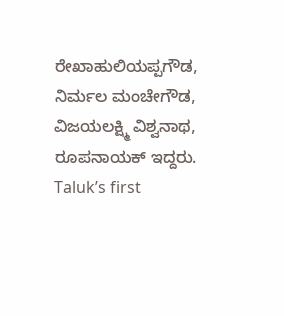ರೇಖಾಹುಲಿಯಪ್ಪಗೌಡ, ನಿರ್ಮಲ ಮಂಚೇಗೌಡ, ವಿಜಯಲಕ್ಷ್ಮಿ ವಿಶ್ವನಾಥ, ರೂಪನಾಯಕ್ ಇದ್ದರು.
Taluk’s first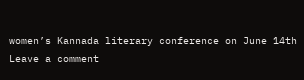women’s Kannada literary conference on June 14th
Leave a comment